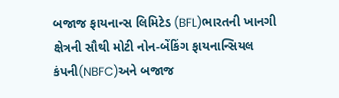બજાજ ફાયનાન્સ લિમિટેડ (BFL)ભારતની ખાનગી ક્ષેત્રની સૌથી મોટી નોન-બેંકિંગ ફાયનાન્સિયલ કંપની(NBFC)અને બજાજ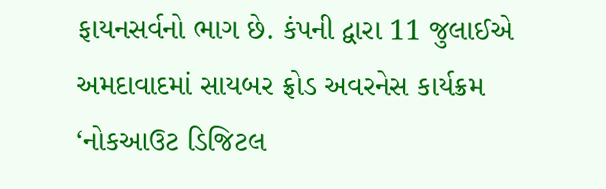ફાયનસર્વનો ભાગ છે. કંપની દ્વારા 11 જુલાઈએ અમદાવાદમાં સાયબર ફ્રોડ અવરનેસ કાર્યક્રમ ‘નોકઆઉટ ડિજિટલ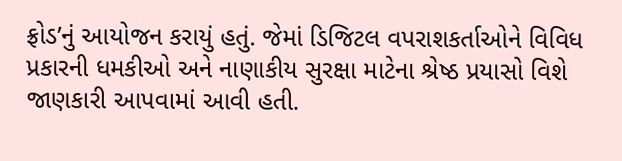ફ્રોડ’નું આયોજન કરાયું હતું. જેમાં ડિજિટલ વપરાશકર્તાઓને વિવિધ પ્રકારની ધમકીઓ અને નાણાકીય સુરક્ષા માટેના શ્રેષ્ઠ પ્રયાસો વિશે જાણકારી આપવામાં આવી હતી.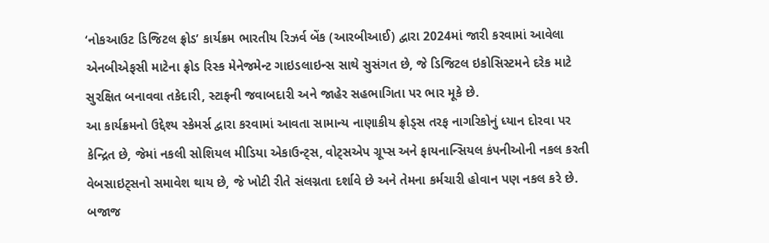‘નોકઆઉટ ડિજિટલ ફ્રોડ’ કાર્યક્રમ ભારતીય રિઝર્વ બેંક (આરબીઆઈ) દ્વારા 2024માં જારી કરવામાં આવેલા એનબીએફસી માટેના ફ્રોડ રિસ્ક મેનેજમેન્ટ ગાઇડલાઇન્સ સાથે સુસંગત છે, જે ડિજિટલ ઇકોસિસ્ટમને દરેક માટે સુરક્ષિત બનાવવા તકેદારી, સ્ટાફની જવાબદારી અને જાહેર સહભાગિતા પર ભાર મૂકે છે.
આ કાર્યક્રમનો ઉદ્દેશ્ય સ્કેમર્સ દ્વારા કરવામાં આવતા સામાન્ય નાણાકીય ફ્રોડ્સ તરફ નાગરિકોનું ધ્યાન દોરવા પર કેન્દ્રિત છે, જેમાં નકલી સોશિયલ મીડિયા એકાઉન્ટ્સ, વોટ્સએપ ગ્રૂપ્સ અને ફાયનાન્સિયલ કંપનીઓની નકલ કરતી વેબસાઇટ્સનો સમાવેશ થાય છે, જે ખોટી રીતે સંલગ્નતા દર્શાવે છે અને તેમના કર્મચારી હોવાન પણ નકલ કરે છે.
બજાજ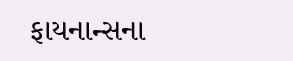ફાયનાન્સના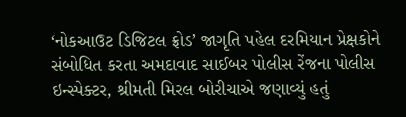‘નોકઆઉટ ડિજિટલ ફ્રોડ’ જાગૃતિ પહેલ દરમિયાન પ્રેક્ષકોને સંબોધિત કરતા અમદાવાદ સાઈબર પોલીસ રેંજના પોલીસ ઇન્સ્પેક્ટર, શ્રીમતી મિરલ બોરીચાએ જણાવ્યું હતું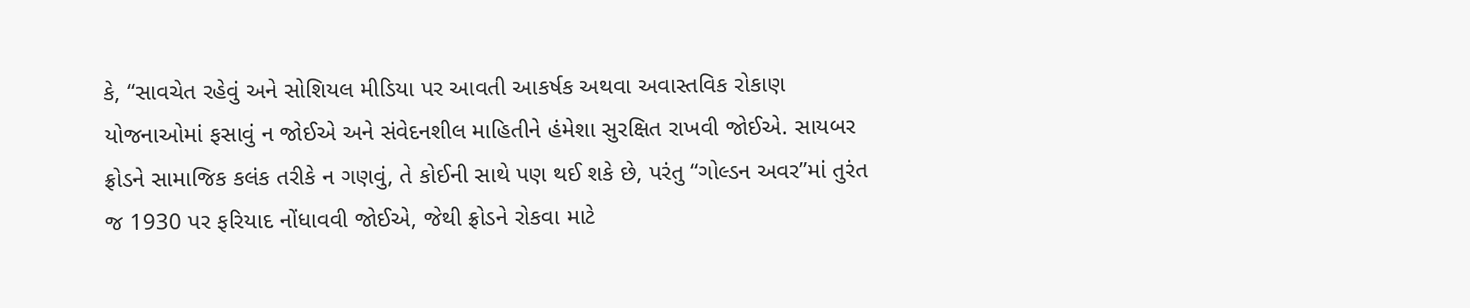કે, “સાવચેત રહેવું અને સોશિયલ મીડિયા પર આવતી આકર્ષક અથવા અવાસ્તવિક રોકાણ યોજનાઓમાં ફસાવું ન જોઈએ અને સંવેદનશીલ માહિતીને હંમેશા સુરક્ષિત રાખવી જોઈએ. સાયબર ફ્રોડને સામાજિક કલંક તરીકે ન ગણવું, તે કોઈની સાથે પણ થઈ શકે છે, પરંતુ “ગોલ્ડન અવર”માં તુરંત જ 1930 પર ફરિયાદ નોંધાવવી જોઈએ, જેથી ફ્રોડને રોકવા માટે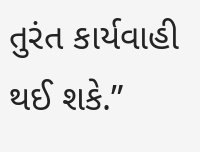તુરંત કાર્યવાહી થઈ શકે.”